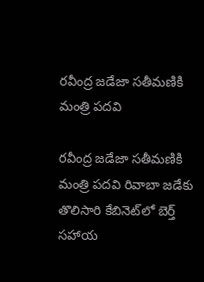రవీంద్ర జడేజా సతీమణికి మంత్రి పదవి

రవీంద్ర జడేజా సతీమణికి మంత్రి పదవి రివాబా జడేకు తొలిసారి కేబినెట్‌లో బెర్త్ స‌హాయ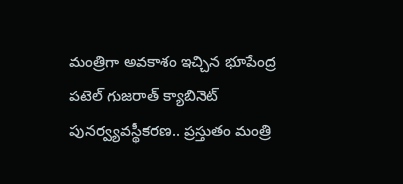మంత్రిగా అవ‌కాశం ఇచ్చిన భూపేంద్ర పటెల్ గుజరాత్‌ క్యాబినెట్ పునర్వ్యవస్థీకరణ.. ప్రస్తుతం మంత్రి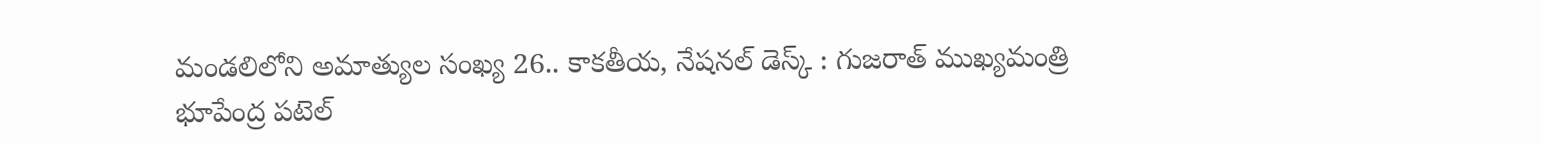మండలిలోని అమాత్యుల సంఖ్య 26.. కాక‌తీయ‌, నేష‌న‌ల్ డెస్క్ : గుజరాత్ ముఖ్యమంత్రి భూపేంద్ర పటెల్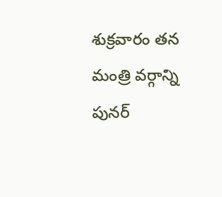శుక్రవారం తన మంత్రి వర్గాన్ని పునర్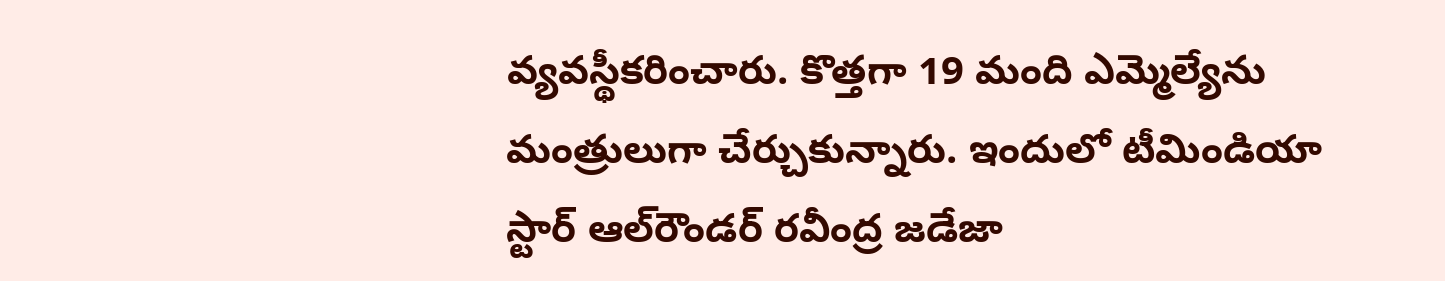వ్యవస్థీకరించారు. కొత్తగా 19 మంది ఎమ్మెల్యేను మంత్రులుగా చేర్చుకున్నారు. ఇందులో టీమిండియా స్టార్ ఆల్‌రౌండర్ రవీంద్ర జడేజా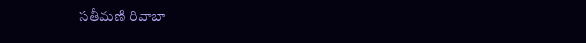సతీమణి రివాబా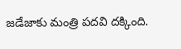జడేజాకు మంత్రి పదవి దక్కింది.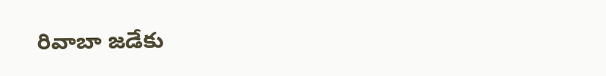రివాబా జడేకు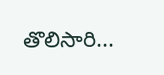తొలిసారి...